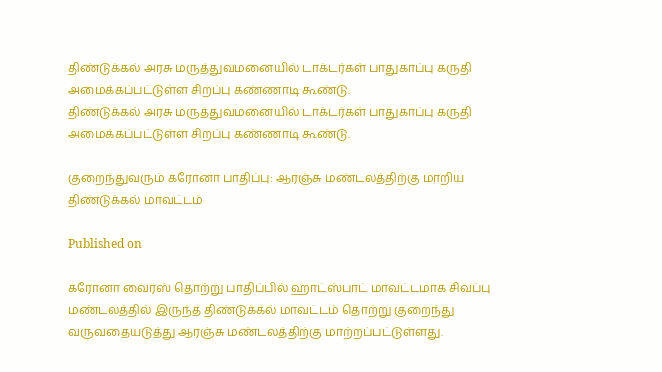திண்டுக்கல் அரசு மருத்துவமனையில் டாக்டர்கள் பாதுகாப்பு கருதி அமைக்கப்பட்டுள்ள சிறப்பு கண்ணாடி கூண்டு.
திண்டுக்கல் அரசு மருத்துவமனையில் டாக்டர்கள் பாதுகாப்பு கருதி அமைக்கப்பட்டுள்ள சிறப்பு கண்ணாடி கூண்டு.

குறைந்துவரும் கரோனா பாதிப்பு: ஆரஞ்சு மண்டலத்திற்கு மாறிய திண்டுக்கல் மாவட்டம்

Published on

கரோனா வைரஸ் தொற்று பாதிப்பில் ஹாட்ஸ்பாட் மாவட்டமாக சிவப்பு மண்டலத்தில் இருந்த திண்டுக்கல் மாவட்டம் தொற்று குறைந்து வருவதையடுத்து ஆரஞ்சு மண்டலத்திற்கு மாற்றப்பட்டுள்ளது.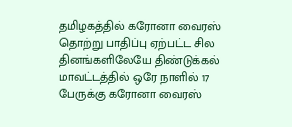தமிழகத்தில் கரோனா வைரஸ் தொற்று பாதிப்பு ஏற்பட்ட சில தினங்களிலேயே திண்டுக்கல் மாவட்டத்தில் ஒரே நாளில் 17 பேருக்கு கரோனா வைரஸ்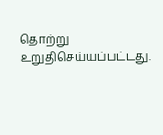தொற்று உறுதிசெய்யப்பட்டது.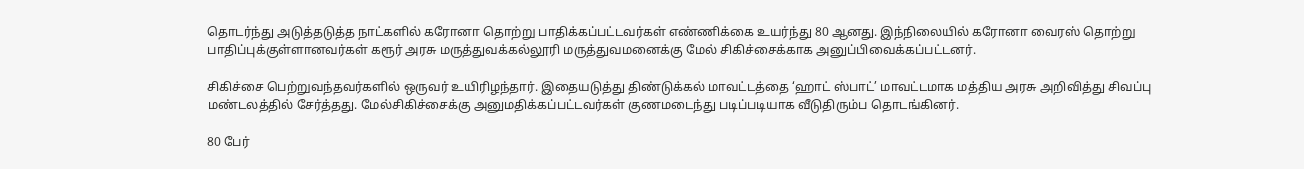தொடர்ந்து அடுத்தடுத்த நாட்களில் கரோனா தொற்று பாதிக்கப்பட்டவர்கள் எண்ணிக்கை உயர்ந்து 80 ஆனது. இந்நிலையில் கரோனா வைரஸ் தொற்று பாதிப்புக்குள்ளானவர்கள் கரூர் அரசு மருத்துவக்கல்லூரி மருத்துவமனைக்கு மேல் சிகிச்சைக்காக அனுப்பிவைக்கப்பட்டனர்.

சிகிச்சை பெற்றுவந்தவர்களில் ஒருவர் உயிரிழந்தார். இதையடுத்து திண்டுக்கல் மாவட்டத்தை ‘ஹாட் ஸ்பாட்’ மாவட்டமாக மத்திய அரசு அறிவித்து சிவப்பு மண்டலத்தில் சேர்த்தது. மேல்சிகிச்சைக்கு அனுமதிக்கப்பட்டவர்கள் குணமடைந்து படிப்படியாக வீடுதிரும்ப தொடங்கினர்.

80 பேர்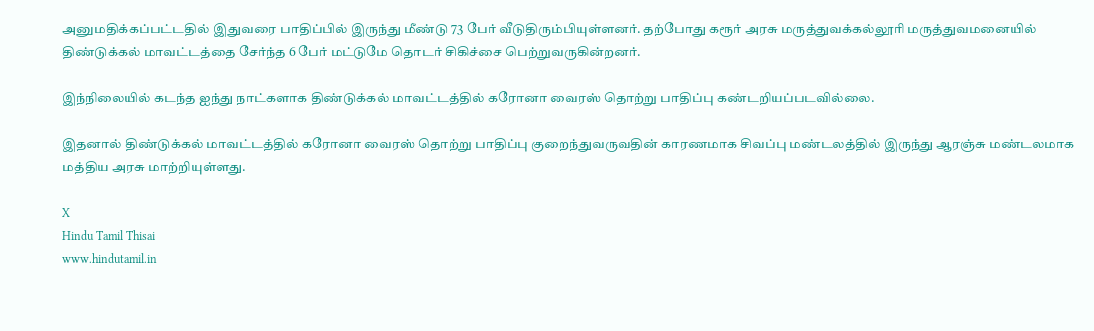அனுமதிக்கப்பட்டதில் இதுவரை பாதிப்பில் இருந்து மீண்டு 73 பேர் வீடுதிரும்பியுள்ளனர். தற்போது கரூர் அரசு மருத்துவக்கல்லூரி மருத்துவமனையில் திண்டுக்கல் மாவட்டத்தை சேர்ந்த 6 பேர் மட்டுமே தொடர் சிகிச்சை பெற்றுவருகின்றனர்.

இந்நிலையில் கடந்த ஐந்து நாட்களாக திண்டுக்கல் மாவட்டத்தில் கரோனா வைரஸ் தொற்று பாதிப்பு கண்டறியப்படவில்லை.

இதனால் திண்டுக்கல் மாவட்டத்தில் கரோனா வைரஸ் தொற்று பாதிப்பு குறைந்துவருவதின் காரணமாக சிவப்பு மண்டலத்தில் இருந்து ஆரஞ்சு மண்டலமாக மத்திய அரசு மாற்றியுள்ளது.

X
Hindu Tamil Thisai
www.hindutamil.in